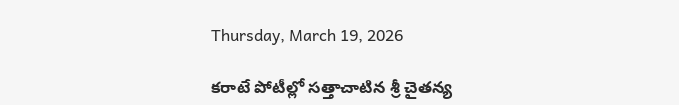Thursday, March 19, 2026

కరాటే పోటీల్లో సత్తాచాటిన శ్రీ చైతన్య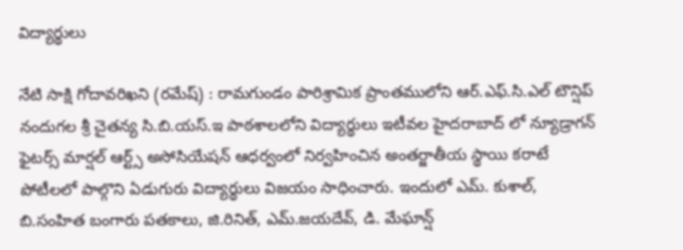విద్యార్థులు

నేటి సాక్షి గోదావరిఖని (రమేష్) : రామగుండం పారిశ్రామిక ప్రాంతములోని ఆర్.ఎఫ్.సి.ఎల్ టౌన్షిప్ నందుగల శ్రీ చైతన్య సి.బి.యస్.ఇ పాఠశాలలోని విద్యార్థులు ఇటీవల హైదరాబాద్ లో న్యూడ్రాగన్ ఫైటర్స్ మార్షల్ ఆర్ట్స్ అసోసియేషన్ ఆధర్వంలో నిర్వహించిన అంతర్జాతీయ స్థాయి కరాటే పోటీలలో పాల్గొని ఏడుగురు విద్యార్థులు విజయం సాధించారు. ఇందులో ఎమ్. కుశాల్, బి.సంహిత బంగారు పతకాలు, జి.రినిత్, ఎమ్.జయదేవ్, డి. మేఘాన్ష్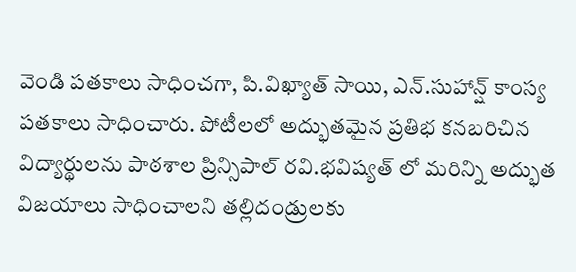వెండి పతకాలు సాధించగా, పి.విఖ్యాత్ సాయి, ఎన్.సుహాన్ష్ కాంస్య పతకాలు సాధించారు. పోటీలలో అద్భుతమైన ప్రతిభ కనబరిచిన విద్యార్థులను పాఠశాల ప్రిన్సిపాల్ రవి.భవిష్యత్ లో మరిన్ని అద్భుత విజయాలు సాధించాలని తల్లిదండ్రులకు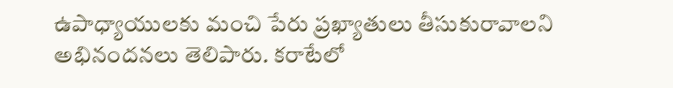ఉపాధ్యాయులకు మంచి పేరు ప్రఖ్యాతులు తీసుకురావాలని అభినందనలు తెలిపారు. కరాటేలో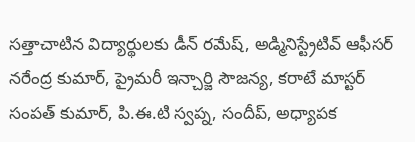సత్తాచాటిన విద్యార్థులకు డీన్ రమేష్, అడ్మినిస్ట్రేటివ్ ఆఫీసర్ నరేంద్ర కుమార్, ప్రైమరీ ఇన్చార్జి సౌజన్య, కరాటే మాస్టర్ సంపత్ కుమార్, పి.ఈ.టి స్వప్న, సందీప్, అధ్యాపక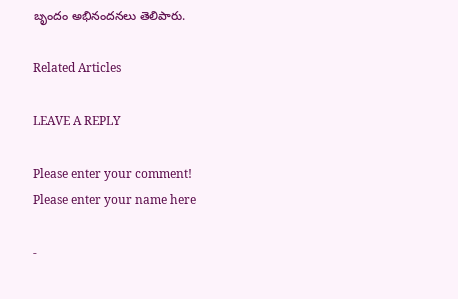బృందం అభినందనలు తెలిపారు.

Related Articles

LEAVE A REPLY

Please enter your comment!
Please enter your name here

-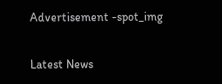Advertisement -spot_img

Latest News